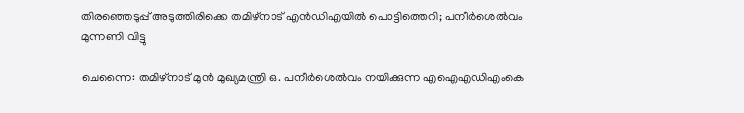തിരഞ്ഞെടുപ്പ് അടുത്തിരിക്കെ തമിഴ്‌നാട്‌ എന്‍ഡിഎയില്‍ പൊട്ടിത്തെറി; പനീര്‍ശെല്‍വം മുന്നണി വിട്ടു

ചെന്നൈ: തമിഴ്‌നാട് മുന്‍ മുഖ്യമന്ത്രി ഒ. പനീര്‍ശെല്‍വം നയിക്കുന്ന എഐഎഡിഎംകെ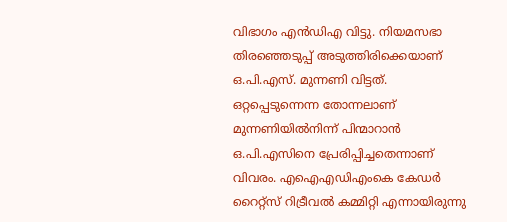വിഭാഗം എന്‍ഡിഎ വിട്ടു. നിയമസഭാ തിരഞ്ഞെടുപ്പ് അടുത്തിരിക്കെയാണ് ഒ.പി.എസ്. മുന്നണി വിട്ടത്. ഒറ്റപ്പെടുന്നെന്ന തോന്നലാണ് മുന്നണിയില്‍നിന്ന് പിന്മാറാന്‍ ഒ.പി.എസിനെ പ്രേരിപ്പിച്ചതെന്നാണ് വിവരം. എഐഎഡിഎംകെ കേഡര്‍ റൈറ്റ്‌സ് റിട്രീവല്‍ കമ്മിറ്റി എന്നായിരുന്നു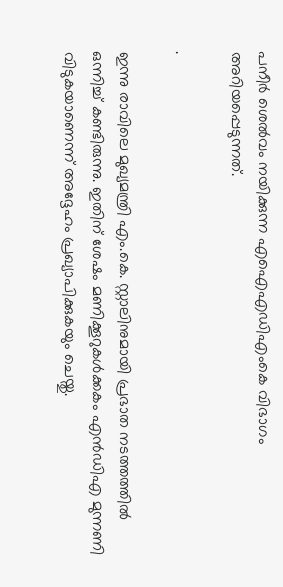പനീര്‍ ശെല്‍വം നയിക്കുന്ന എഐഎഡിഎംകെ വിഭാഗം അറിയപ്പെടുന്നത്.

.

ഇന്നു രാവിലെ മുഖ്യമന്ത്രി എം.കെ. സ്റ്റാലിനുമായി പ്രഭാത നടത്തത്തില്‍ ഒന്നിച്ച് കണ്ടിരുന്നു. ഇതിന് ശേഷം മണിക്കൂറുകള്‍ക്കകം എന്‍ഡിഎ മുന്നണി വിടുകയാണെന്ന് അദ്ദേഹം പ്രഖ്യാപിക്കുകയും ചെയ്തു.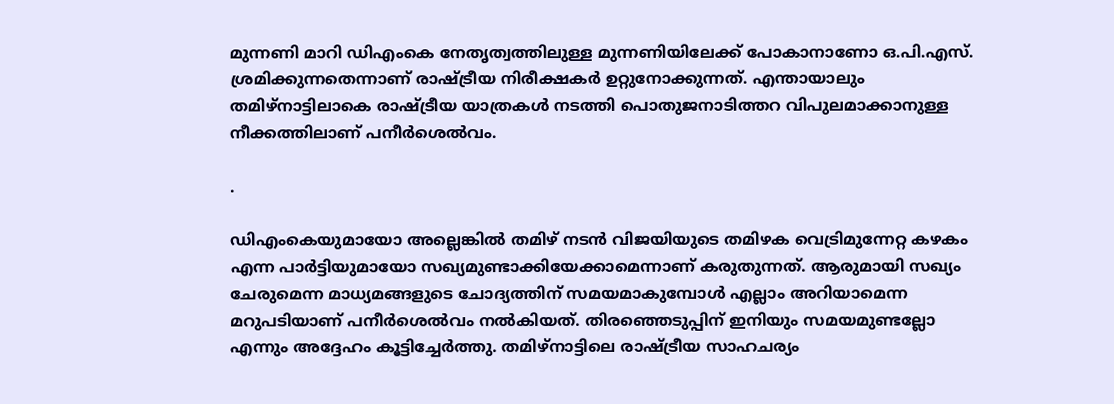മുന്നണി മാറി ഡിഎംകെ നേതൃത്വത്തിലുള്ള മുന്നണിയിലേക്ക് പോകാനാണോ ഒ.പി.എസ്. ശ്രമിക്കുന്നതെന്നാണ്‌ രാഷ്ട്രീയ നിരീക്ഷകര്‍ ഉറ്റുനോക്കുന്നത്. എന്തായാലും തമിഴ്‌നാട്ടിലാകെ രാഷ്ട്രീയ യാത്രകള്‍ നടത്തി പൊതുജനാടിത്തറ വിപുലമാക്കാനുള്ള നീക്കത്തിലാണ് പനീര്‍ശെല്‍വം.

.

ഡിഎംകെയുമായോ അല്ലെങ്കില്‍ തമിഴ് നടന്‍ വിജയിയുടെ തമിഴക വെട്രിമുന്നേറ്റ കഴകം എന്ന പാര്‍ട്ടിയുമായോ സഖ്യമുണ്ടാക്കിയേക്കാമെന്നാണ് കരുതുന്നത്. ആരുമായി സഖ്യം ചേരുമെന്ന മാധ്യമങ്ങളുടെ ചോദ്യത്തിന് സമയമാകുമ്പോള്‍ എല്ലാം അറിയാമെന്ന മറുപടിയാണ് പനീര്‍ശെല്‍വം നല്‍കിയത്. തിരഞ്ഞെടുപ്പിന് ഇനിയും സമയമുണ്ടല്ലോ എന്നും അദ്ദേഹം കൂട്ടിച്ചേര്‍ത്തു. തമിഴ്‌നാട്ടിലെ രാഷ്ട്രീയ സാഹചര്യം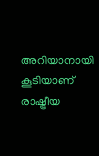അറിയാനായി കൂടിയാണ് രാഷ്ട്രീയ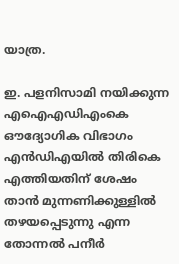യാത്ര.

ഇ. പളനിസാമി നയിക്കുന്ന എഐഎഡിഎംകെ ഔദ്യോഗിക വിഭാഗം എന്‍ഡിഎയില്‍ തിരികെ എത്തിയതിന് ശേഷം താന്‍ മുന്നണിക്കുള്ളില്‍ തഴയപ്പെടുന്നു എന്ന തോന്നല്‍ പനീര്‍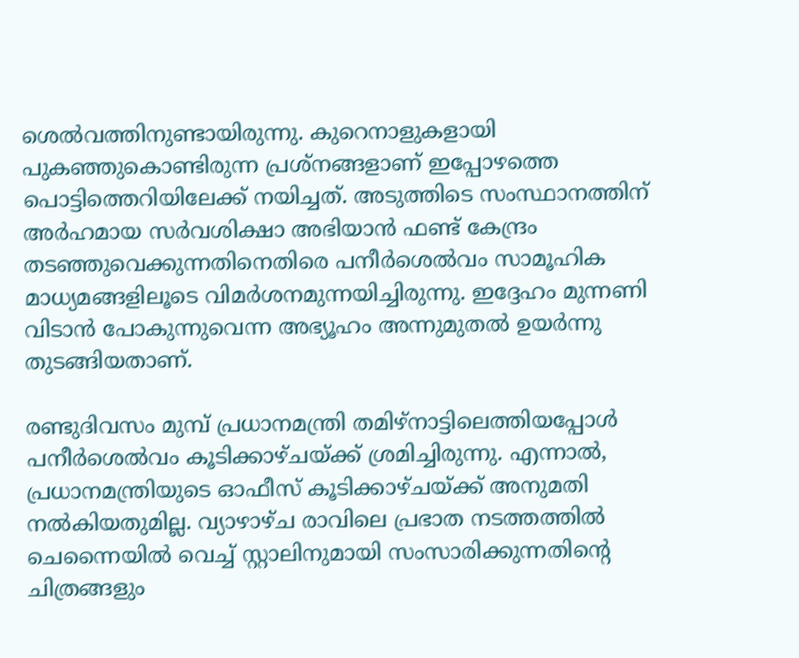ശെല്‍വത്തിനുണ്ടായിരുന്നു. കുറെനാളുകളായി പുകഞ്ഞുകൊണ്ടിരുന്ന പ്രശ്‌നങ്ങളാണ് ഇപ്പോഴത്തെ പൊട്ടിത്തെറിയിലേക്ക് നയിച്ചത്. അടുത്തിടെ സംസ്ഥാനത്തിന് അര്‍ഹമായ സര്‍വശിക്ഷാ അഭിയാന്‍ ഫണ്ട് കേന്ദ്രം തടഞ്ഞുവെക്കുന്നതിനെതിരെ പനീര്‍ശെല്‍വം സാമൂഹിക മാധ്യമങ്ങളിലൂടെ വിമര്‍ശനമുന്നയിച്ചിരുന്നു. ഇദ്ദേഹം മുന്നണി വിടാന്‍ പോകുന്നുവെന്ന അഭ്യൂഹം അന്നുമുതല്‍ ഉയര്‍ന്നു തുടങ്ങിയതാണ്.

രണ്ടുദിവസം മുമ്പ് പ്രധാനമന്ത്രി തമിഴ്‌നാട്ടിലെത്തിയപ്പോള്‍ പനീര്‍ശെല്‍വം കൂടിക്കാഴ്ചയ്ക്ക് ശ്രമിച്ചിരുന്നു. എന്നാല്‍, പ്രധാനമന്ത്രിയുടെ ഓഫീസ് കൂടിക്കാഴ്ചയ്ക്ക് അനുമതി നല്‍കിയതുമില്ല. വ്യാഴാഴ്ച രാവിലെ പ്രഭാത നടത്തത്തില്‍ ചെന്നൈയില്‍ വെച്ച് സ്റ്റാലിനുമായി സംസാരിക്കുന്നതിന്റെ ചിത്രങ്ങളും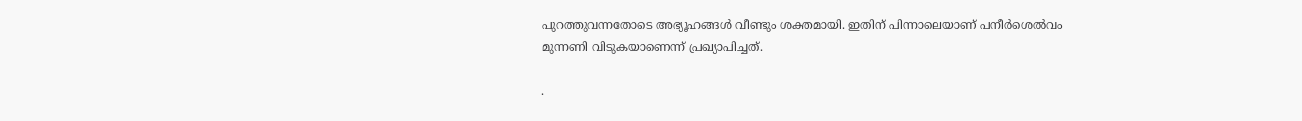പുറത്തുവന്നതോടെ അഭ്യൂഹങ്ങള്‍ വീണ്ടും ശക്തമായി. ഇതിന് പിന്നാലെയാണ് പനീര്‍ശെല്‍വം മുന്നണി വിടുകയാണെന്ന് പ്രഖ്യാപിച്ചത്.

.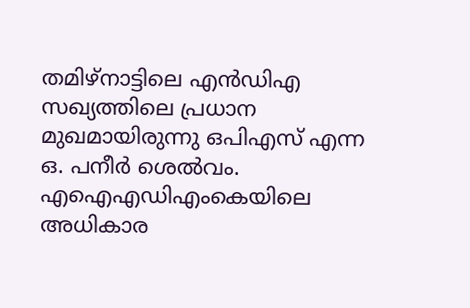തമിഴ്‌നാട്ടിലെ എന്‍ഡിഎ സഖ്യത്തിലെ പ്രധാന മുഖമായിരുന്നു ഒപിഎസ് എന്ന ഒ. പനീര്‍ ശെല്‍വം. എഐഎഡിഎംകെയിലെ അധികാര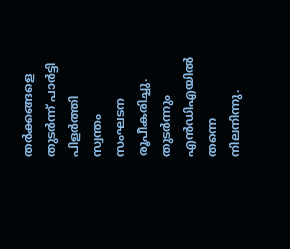തര്‍ക്കങ്ങളെ തുടര്‍ന്ന് പാര്‍ട്ടി പിളര്‍ത്തി സ്വന്തം സംഘടന രൂപീകരിച്ചു. തുടര്‍ന്നും എന്‍ഡിഎയില്‍ തന്നെ നിലനിന്നു.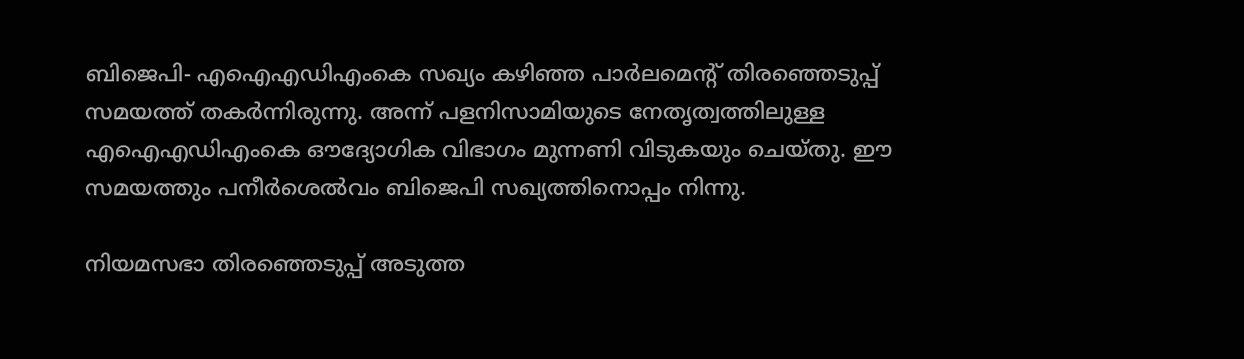ബിജെപി- എഐഎഡിഎംകെ സഖ്യം കഴിഞ്ഞ പാര്‍ലമെന്റ് തിരഞ്ഞെടുപ്പ് സമയത്ത് തകര്‍ന്നിരുന്നു. അന്ന് പളനിസാമിയുടെ നേതൃത്വത്തിലുള്ള എഐഎഡിഎംകെ ഔദ്യോഗിക വിഭാഗം മുന്നണി വിടുകയും ചെയ്തു. ഈ സമയത്തും പനീര്‍ശെല്‍വം ബിജെപി സഖ്യത്തിനൊപ്പം നിന്നു.

നിയമസഭാ തിരഞ്ഞെടുപ്പ് അടുത്ത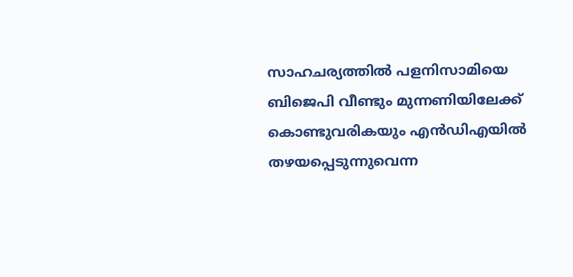സാഹചര്യത്തില്‍ പളനിസാമിയെ ബിജെപി വീണ്ടും മുന്നണിയിലേക്ക് കൊണ്ടുവരികയും എന്‍ഡിഎയില്‍ തഴയപ്പെടുന്നുവെന്ന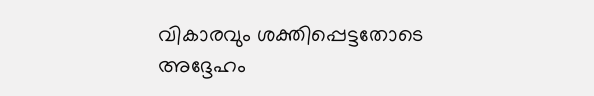വികാരവും ശക്തിപ്പെട്ടതോടെ അദ്ദേഹം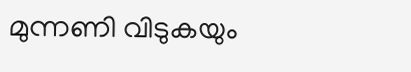മുന്നണി വിടുകയും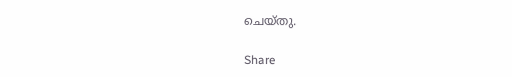ചെയ്തു.

Share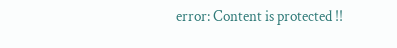error: Content is protected !!